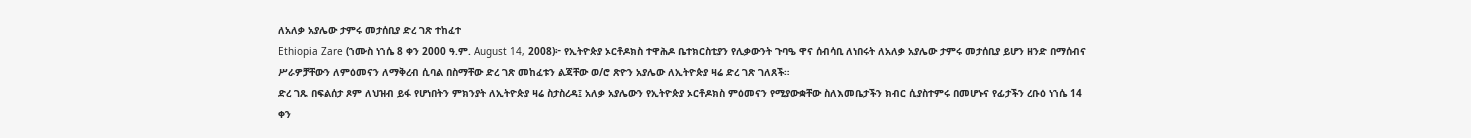ለአለቃ አያሌው ታምሩ መታሰቢያ ድረ ገጽ ተከፈተ
Ethiopia Zare (ኀሙስ ነኀሴ 8 ቀን 2000 ዓ.ም. August 14, 2008)፦ የኢትዮጵያ ኦርቶዶክስ ተዋሕዶ ቤተክርስቲያን የሊቃውንት ጉባዔ ዋና ሰብሳቢ ለነበሩት ለአለቃ አያሌው ታምሩ መታሰቢያ ይሆን ዘንድ በማሰብና ሥራዎቻቸውን ለምዕመናን ለማቅረብ ሲባል በስማቸው ድረ ገጽ መከፈቱን ልጃቸው ወ/ሮ ጽዮን አያሌው ለኢትዮጵያ ዛሬ ድረ ገጽ ገለጸች።
ድረ ገጹ በፍልሰታ ጾም ለህዝብ ይፋ የሆነበትን ምክንያት ለኢትዮጵያ ዛሬ ስታስረዳ፤ አለቃ አያሌውን የኢትዮጵያ ኦርቶዶክስ ምዕመናን የሚያውቋቸው ስለእመቤታችን ክብር ሲያስተምሩ በመሆኑና የፊታችን ረቡዕ ነኀሴ 14 ቀን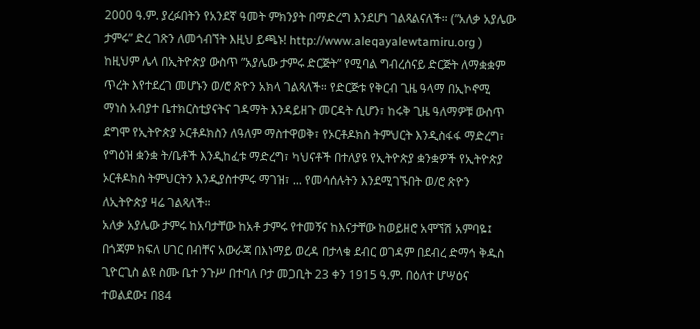2000 ዓ.ም. ያረፉበትን የአንደኛ ዓመት ምክንያት በማድረግ እንደሆነ ገልጻልናለች። (”አለቃ አያሌው ታምሩ” ድረ ገጽን ለመጎብኘት እዚህ ይጫኑ! http://www.aleqayalewtamiru.org )
ከዚህም ሌላ በኢትዮጵያ ውስጥ ”አያሌው ታምሩ ድርጅት” የሚባል ግብረሰናይ ድርጅት ለማቋቋም ጥረት እየተደረገ መሆኑን ወ/ሮ ጽዮን አክላ ገልጻለች። የድርጅቱ የቅርብ ጊዜ ዓላማ በኢኮኖሚ ማነስ አብያተ ቤተክርስቲያናትና ገዳማት እንዳይዘጉ መርዳት ሲሆን፣ ከሩቅ ጊዜ ዓለማዎቹ ውስጥ ደግሞ የኢትዮጵያ ኦርቶዶክስን ለዓለም ማስተዋወቅ፣ የኦርቶዶክስ ትምህርት እንዲስፋፋ ማድረግ፣ የግዕዝ ቋንቋ ት/ቤቶች እንዲከፈቱ ማድረግ፣ ካህናቶች በተለያዩ የኢትዮጵያ ቋንቋዎች የኢትዮጵያ ኦርቶዶክስ ትምህርትን እንዲያስተምሩ ማገዝ፣ ... የመሳሰሉትን እንደሚገኙበት ወ/ሮ ጽዮን ለኢትዮጵያ ዛሬ ገልጻለች።
አለቃ አያሌው ታምሩ ከአባታቸው ከአቶ ታምሩ የተመኝና ከእናታቸው ከወይዘሮ አሞኘሽ አምባዬ፤ በጎጃም ክፍለ ሀገር በብቸና አውራጃ በእነማይ ወረዳ በታላቁ ደብር ወገዳም በደብረ ድማኅ ቅዱስ ጊዮርጊስ ልዩ ስሙ ቤተ ንጉሥ በተባለ ቦታ መጋቢት 23 ቀን 1915 ዓ.ም. በዕለተ ሆሣዕና ተወልደው፤ በ84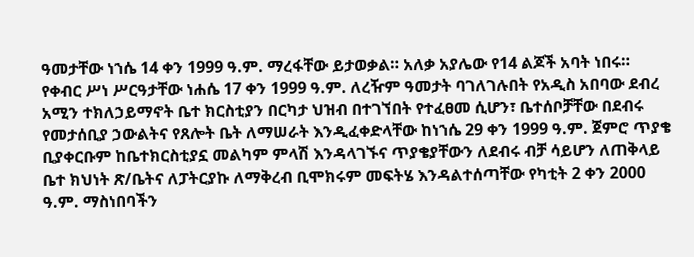ዓመታቸው ነኀሴ 14 ቀን 1999 ዓ.ም. ማረፋቸው ይታወቃል። አለቃ አያሌው የ14 ልጆች አባት ነበሩ።
የቀብር ሥነ ሥርዓታቸው ነሐሴ 17 ቀን 1999 ዓ.ም. ለረዥም ዓመታት ባገለገሉበት የአዲስ አበባው ደብረ አሚን ተክለኃይማኖት ቤተ ክርስቲያን በርካታ ህዝብ በተገኘበት የተፈፀመ ሲሆን፣ ቤተሰቦቻቸው በደብሩ የመታሰቢያ ኃውልትና የጸሎት ቤት ለማሠራት እንዲፈቀድላቸው ከነኀሴ 29 ቀን 1999 ዓ.ም. ጀምሮ ጥያቄ ቢያቀርቡም ከቤተክርስቲያኗ መልካም ምላሽ እንዳላገኙና ጥያቄያቸውን ለደብሩ ብቻ ሳይሆን ለጠቅላይ ቤተ ክህነት ጽ/ቤትና ለፓትርያኩ ለማቅረብ ቢሞክሩም መፍትሄ እንዳልተሰጣቸው የካቲት 2 ቀን 2000 ዓ.ም. ማስነበባችን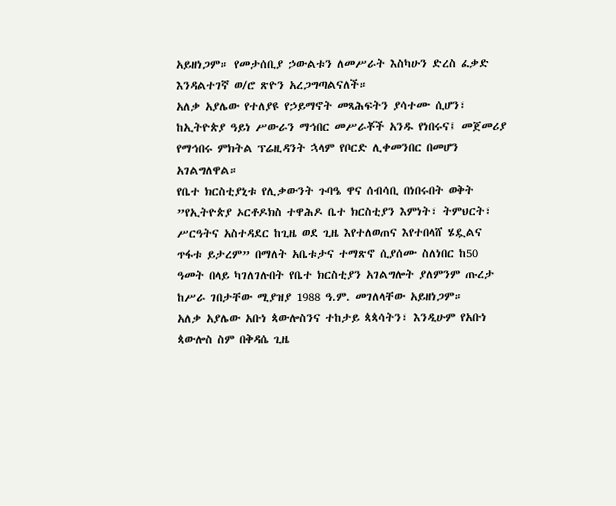አይዘነጋም። የመታሰቢያ ኃውልቱን ለመሥራት እስካሁን ድረስ ፈቃድ እንዳልተገኛ ወ/ሮ ጽዮን አረጋግጣልናለች።
አለቃ አያሌው የተለያዩ የኃይማኖት መጻሕፍትን ያሳተሙ ሲሆን፣ ከኢትዮጵያ ዓይነ ሥውራን ማኅበር መሥራቾች አንዱ የነበሩና፤ መጀመሪያ የማኅበሩ ምክትል ፕሬዚዳንት ኋላም የቦርድ ሊቀመንበር በመሆን አገልግለዋል።
የቤተ ክርስቲያኒቱ የሊቃውንት ጉባዔ ዋና ሰብሳቢ በነበሩበት ወቅት ”የኢትዮጵያ ኦርቶዶክስ ተዋሕዶ ቤተ ክርስቲያን እምነት፣ ትምህርት፣ ሥርዓትና አስተዳደር ከጊዜ ወደ ጊዜ እየተለወጠና እየተበላሸ ሄዷልና ጥፋቱ ይታረም” በማለት አቤቱታና ተማጽኖ ሲያሰሙ ስለነበር ከ50 ዓመት በላይ ካገለገሉበት የቤተ ክርስቲያን አገልግሎት ያለምንም ጡረታ ከሥራ ገበታቸው ሚያዝያ 1988 ዓ.ም. መገለላቸው አይዘነጋም።
አለቃ አያሌው አቡነ ጳውሎስንና ተከታይ ጳጳሳትን፣ እንዲሁም የአቡነ ጳውሎስ ስም በቅዳሴ ጊዜ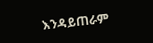እንዳይጠራም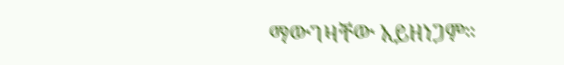ማውገዛቸው አይዘነጋም።